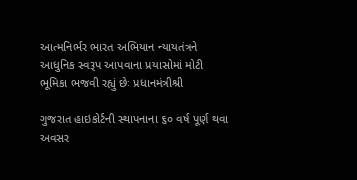આત્મનિર્ભર ભારત અભિયાન ન્યાયતંત્રને આધુનિક સ્વરૂપ આપવાના પ્રયાસોમાં મોટી ભૂમિકા ભજવી રહ્યું છેઃ પ્રધાનમંત્રીશ્રી

ગુજરાત હાઇકોર્ટની સ્થાપનાના ૬૦ વર્ષ પૂર્ણ થવા અવસર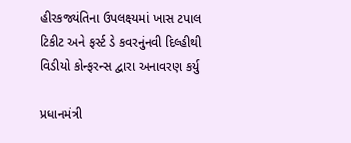હીરકજ્યંતિના ઉપલક્ષ્યમાં ખાસ ટપાલ ટિકીટ અને ફર્સ્ટ ડે કવરનુંનવી દિલ્હીથી વિડીયો કોન્ફરન્સ દ્વારા અનાવરણ કર્યુ

પ્રધાનમંત્રી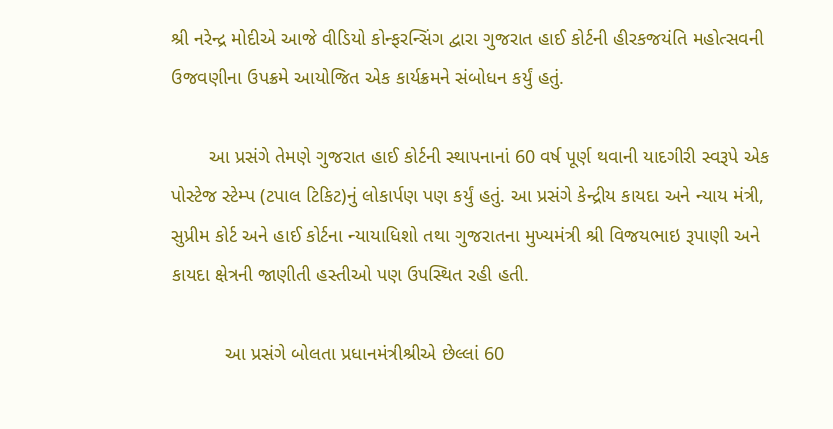શ્રી નરેન્દ્ર મોદીએ આજે વીડિયો કોન્ફરન્સિંગ દ્વારા ગુજરાત હાઈ કોર્ટની હીરકજયંતિ મહોત્સવની ઉજવણીના ઉપક્રમે આયોજિત એક કાર્યક્રમને સંબોધન કર્યું હતું.

       આ પ્રસંગે તેમણે ગુજરાત હાઈ કોર્ટની સ્થાપનાનાં 60 વર્ષ પૂર્ણ થવાની યાદગીરી સ્વરૂપે એક પોસ્ટેજ સ્ટેમ્પ (ટપાલ ટિકિટ)નું લોકાર્પણ પણ કર્યું હતું. આ પ્રસંગે કેન્દ્રીય કાયદા અને ન્યાય મંત્રી, સુપ્રીમ કોર્ટ અને હાઈ કોર્ટના ન્યાયાધિશો તથા ગુજરાતના મુખ્યમંત્રી શ્રી વિજયભાઇ રૂપાણી અને કાયદા ક્ષેત્રની જાણીતી હસ્તીઓ પણ ઉપસ્થિત રહી હતી.

          આ પ્રસંગે બોલતા પ્રધાનમંત્રીશ્રીએ છેલ્લાં 60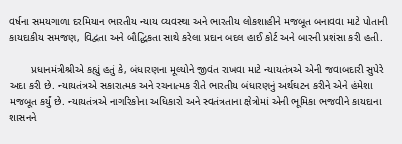વર્ષના સમયગાળા દરમિયાન ભારતીય ન્યાય વ્યવસ્થા અને ભારતીય લોકશાહીને મજબૂત બનાવવા માટે પોતાની કાયદાકીય સમજણ, વિદ્વતા અને બૌદ્ધિકતા સાથે કરેલા પ્રદાન બદલ હાઈ કોર્ટ અને બારની પ્રશંસા કરી હતી.

       પ્રધાનમંત્રીશ્રીએ કહ્યું હતું કે, બંધારણના મૂલ્યોને જીવંત રાખવા માટે ન્યાયતંત્રએ એની જવાબદારી સુપેરે અદા કરી છે. ન્યાયતંત્રએ સકારાત્મક અને રચનાત્મક રીતે ભારતીય બંધારણનું અર્થઘટન કરીને એને હંમેશા મજબૂત કર્યું છે. ન્યાયતંત્રએ નાગરિકોના અધિકારો અને સ્વતંત્રતાના ક્ષેત્રોમાં એની ભૂમિકા ભજવીને કાયદાના શાસનને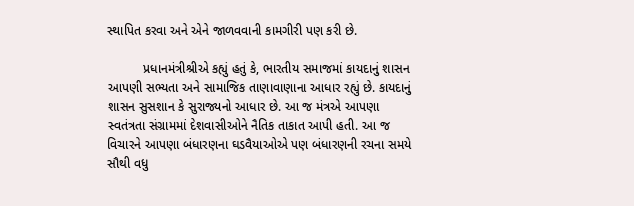સ્થાપિત કરવા અને એને જાળવવાની કામગીરી પણ કરી છે.

          પ્રધાનમંત્રીશ્રીએ કહ્યું હતું કે, ભારતીય સમાજમાં કાયદાનું શાસન આપણી સભ્યતા અને સામાજિક તાણાવાણાના આધાર રહ્યું છે. કાયદાનું શાસન સુસશાન કે સુરાજ્યનો આધાર છે. આ જ મંત્રએ આપણા સ્વતંત્રતા સંગ્રામમાં દેશવાસીઓને નૈતિક તાકાત આપી હતી. આ જ વિચારને આપણા બંધારણના ઘડવૈયાઓએ પણ બંધારણની રચના સમયે સૌથી વધુ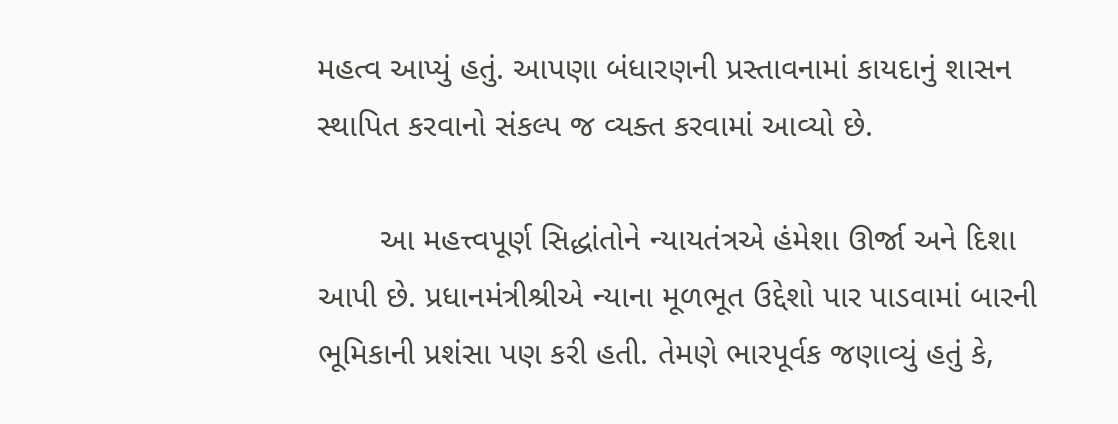મહત્વ આપ્યું હતું. આપણા બંધારણની પ્રસ્તાવનામાં કાયદાનું શાસન સ્થાપિત કરવાનો સંકલ્પ જ વ્યક્ત કરવામાં આવ્યો છે.

       આ મહત્ત્વપૂર્ણ સિદ્ધાંતોને ન્યાયતંત્રએ હંમેશા ઊર્જા અને દિશા આપી છે. પ્રધાનમંત્રીશ્રીએ ન્યાના મૂળભૂત ઉદ્દેશો પાર પાડવામાં બારની ભૂમિકાની પ્રશંસા પણ કરી હતી. તેમણે ભારપૂર્વક જણાવ્યું હતું કે,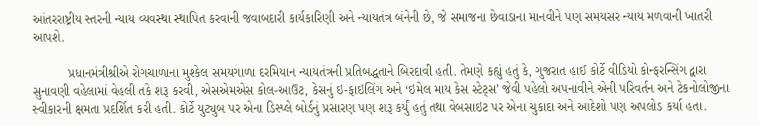આંતરરાષ્ટ્રીય સ્તરની ન્યાય વ્યવસ્થા સ્થાપિત કરવાની જવાબદારી કાર્યકારિણી અને ન્યાયતંત્ર બંનેની છે, જે સમાજના છેવાડાના માનવીને પણ સમયસર ન્યાય મળવાની ખાતરી આપશે.

          પ્રધાનમંત્રીશ્રીએ રોગચાળાના મુશ્કેલ સમયગાળા દરમિયાન ન્યાયતંત્રની પ્રતિબદ્ધતાને બિરદાવી હતી. તેમણે કહ્યું હતું કે, ગુજરાત હાઈ કોર્ટે વીડિયો કોન્ફરન્સિંગ દ્વારા સુનાવણી વહેલામાં વેહલી તકે શરૂ કરવી, એસએમએસ કોલ-આઉટ, કેસનું ઇ-ફાઇલિંગ અને ‘ઇમેલ માય કેસ સ્ટેટ્સ’ જેવી પહેલો અપનાવીને એની પરિવર્તન અને ટેકનોલોજીના સ્વીકારની ક્ષમતા પ્રદર્શિત કરી હતી. કોર્ટે યુટ્યુબ પર એના ડિસ્પ્લે બોર્ડનું પ્રસારણ પણ શરૂ કર્યું હતું તથા વેબસાઇટ પર એના ચુકાદા અને આદેશો પણ અપલોડ કર્યા હતા.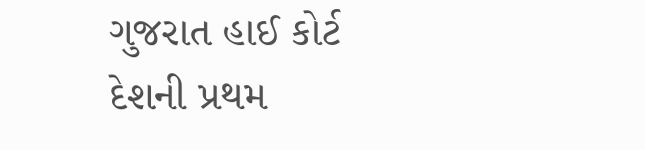ગુજરાત હાઈ કોર્ટ દેશની પ્રથમ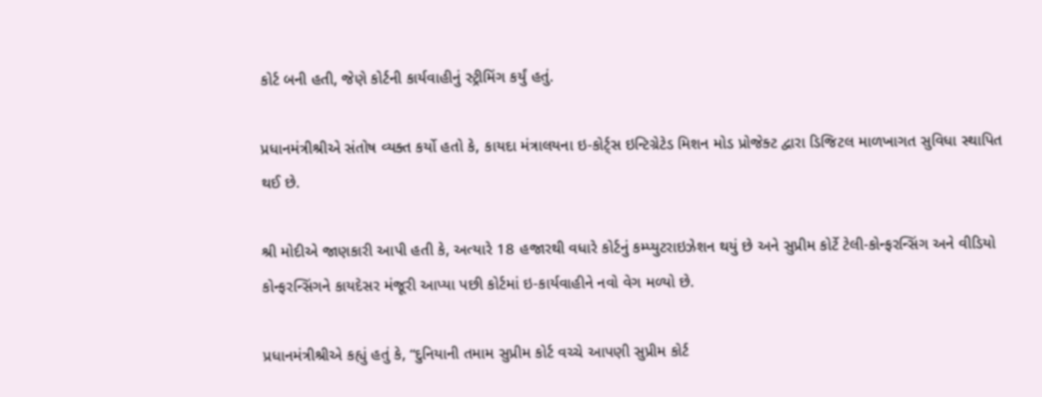કોર્ટ બની હતી, જેણે કોર્ટની કાર્યવાહીનું સ્ટ્રીમિંગ કર્યું હતું.

પ્રધાનમંત્રીશ્રીએ સંતોષ વ્યક્ત કર્યો હતો કે, કાયદા મંત્રાલયના ઇ-કોર્ટ્સ ઇન્ટિગ્રેટેડ મિશન મોડ પ્રોજેક્ટ દ્વારા ડિજિટલ માળખાગત સુવિધા સ્થાપિત થઈ છે.

શ્રી મોદીએ જાણકારી આપી હતી કે, અત્યારે 18 હજારથી વધારે કોર્ટનું કમ્પ્યુટરાઇઝેશન થયું છે અને સુપ્રીમ કોર્ટે ટેલી-કોન્ફરન્સિંગ અને વીડિયો કોન્ફરન્સિંગને કાયદેસર મંજૂરી આપ્યા પછી કોર્ટમાં ઇ-કાર્યવાહીને નવો વેગ મળ્યો છે.

પ્રધાનમંત્રીશ્રીએ કહ્યું હતું કે, “દુનિયાની તમામ સુપ્રીમ કોર્ટ વચ્ચે આપણી સુપ્રીમ કોર્ટ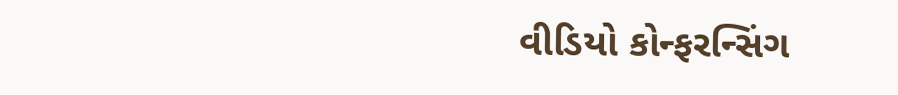વીડિયો કોન્ફરન્સિંગ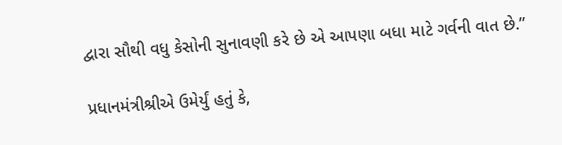દ્વારા સૌથી વધુ કેસોની સુનાવણી કરે છે એ આપણા બધા માટે ગર્વની વાત છે.”

પ્રધાનમંત્રીશ્રીએ ઉમેર્યું હતું કે,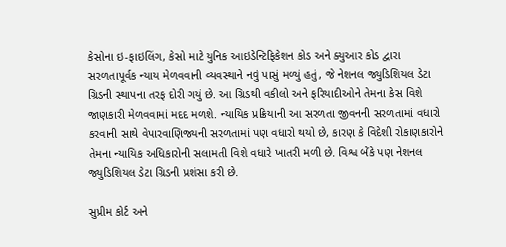કેસોના ઇ-ફાઇલિંગ, કેસો માટે યુનિક આઇડેન્ટિફિકેશન કોડ અને ક્યુઆર કોડ દ્વારા સરળતાપૂર્વક ન્યાય મેળવવાની વ્યવસ્થાને નવું પાસું મળ્યું હતું, જે નેશનલ જ્યુડિશિયલ ડેટા ગ્રિડની સ્થાપના તરફ દોરી ગયું છે. આ ગ્રિડથી વકીલો અને ફરિયાદીઓને તેમના કેસ વિશે જાણકારી મેળવવામાં મદદ મળશે. ન્યાયિક પ્રક્રિયાની આ સરળતા જીવનની સરળતામાં વધારો કરવાની સાથે વેપારવાણિજ્યની સરળતામાં પણ વધારો થયો છે, કારણ કે વિદેશી રોકાણકારોને તેમના ન્યાયિક અધિકારોની સલામતી વિશે વધારે ખાતરી મળી છે. વિશ્વ બેંકે પણ નેશનલ જ્યુડિશિયલ ડેટા ગ્રિડની પ્રશંસા કરી છે.

સુપ્રીમ કોર્ટ અને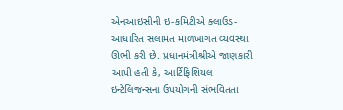એનઆઇસીની ઇ-કમિટીએ ક્લાઉડ-આધારિત સલામત માળખાગત વ્યવસ્થા ઊભી કરી છે. પ્રધાનમંત્રીશ્રીએ જાણકારી આપી હતી કે, આર્ટિફિશિયલ ઇન્ટેલિજન્સના ઉપયોગની સંભવિતતા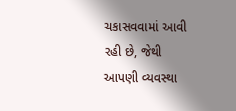ચકાસવવામાં આવી રહી છે, જેથી આપણી વ્યવસ્થા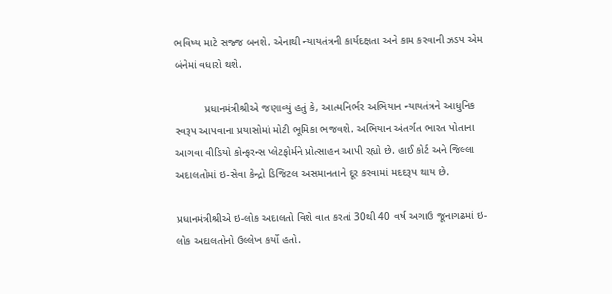ભવિષ્ય માટે સજ્જ બનશે. એનાથી ન્યાયતંત્રની કાર્યદક્ષતા અને કામ કરવાની ઝડપ એમ બંનેમાં વધારો થશે.

          પ્રધાનમંત્રીશ્રીએ જણાવ્યું હતું કે, આત્મનિર્ભર અભિયાન ન્યાયતંત્રને આધુનિક સ્વરૂપ આપવાના પ્રયાસોમાં મોટી ભૂમિકા ભજવશે. અભિયાન અંતર્ગત ભારત પોતાના આગવા વીડિયો કોન્ફરન્સ પ્લેટફોર્મને પ્રોત્સાહન આપી રહ્યો છે. હાઈ કોર્ટ અને જિલ્લા અદાલતોમાં ઇ-સેવા કેન્દ્રો ડિજિટલ અસમાનતાને દૂર કરવામાં મદદરૂપ થાય છે.

પ્રધાનમંત્રીશ્રીએ ઇ-લોક અદાલતો વિશે વાત કરતાં 30થી 40 વર્ષ અગાઉ જૂનાગઢમાં ઇ-લોક અદાલતોનો ઉલ્લેખ કર્યો હતો.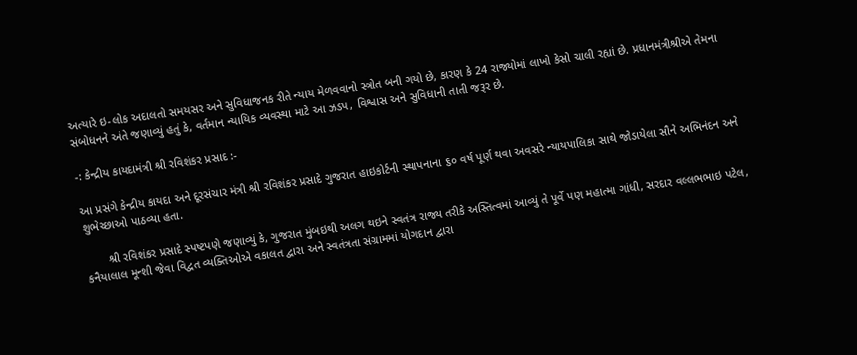અત્યારે ઇ-લોક અદાલતો સમયસર અને સુવિધાજનક રીતે ન્યાય મેળવવાનો સ્ત્રોત બની ગયો છે, કારણ કે 24 રાજ્યોમાં લાખો કેસો ચાલી રહ્યાં છે. પ્રધાનમંત્રીશ્રીએ તેમના સંબોધનને અંતે જણાવ્યું હતું કે, વર્તમાન ન્યાયિક વ્યવસ્થા માટે આ ઝડપ, વિશ્વાસ અને સુવિધાની તાતી જરૂર છે.

-: કેન્દ્રીય કાયદામંત્રી શ્રી રવિશંકર પ્રસાદ :-

આ પ્રસંગે કેન્દ્રીય કાયદા અને દૂરસંચાર મંત્રી શ્રી રવિશંકર પ્રસાદે ગુજરાત હાઇકોર્ટની સ્થાપનાના ૬૦ વર્ષ પૂર્ણ થવા અવસરે ન્યાયપાલિકા સાથે જોડાયેલા સૌને અભિનંદન અને શુભેચ્છાઓ પાઠવ્યા હતા.

       શ્રી રવિશંકર પ્રસાદે સ્પષ્ટપણે જણાવ્યું કે, ગુજરાત મુંબઇથી અલગ થઇને સ્વતંત્ર રાજ્ય તરીકે અસ્તિત્વમાં આવ્યું તે પૂર્વે પણ મહાત્મા ગાંધી, સરદાર વલ્લભભાઇ પટેલ, કનૈયાલાલ મૂન્શી જેવા વિદ્વત વ્યક્તિઓએ વકાલત દ્વારા અને સ્વતંત્રતા સંગ્રામમાં યોગદાન દ્વારા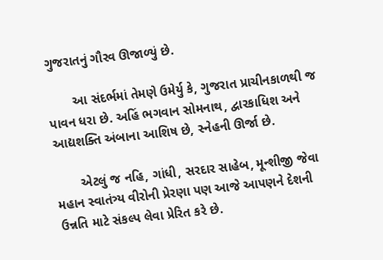ગુજરાતનું ગૌરવ ઊજાળ્યું છે.

       આ સંદર્ભમાં તેમણે ઉમેર્યુ કે, ગુજરાત પ્રાચીનકાળથી જ પાવન ધરા છે. અહિં ભગવાન સોમનાથ, દ્વારકાધિશ અને આદ્યશક્તિ અંબાના આશિષ છે, સ્નેહની ઊર્જા છે.

       એટલું જ નહિ, ગાંધી, સરદાર સાહેબ, મૂન્શીજી જેવા મહાન સ્વાતંત્ર્ય વીરોની પ્રેરણા પણ આજે આપણને દેશની ઉન્નતિ માટે સંકલ્પ લેવા પ્રેરિત કરે છે.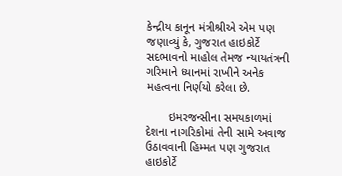કેન્દ્રીય કાનૂન મંત્રીશ્રીએ એમ પણ જણાવ્યું કે, ગુજરાત હાઇકોર્ટે સદભાવનો માહોલ તેમજ ન્યાયતંત્રની ગરિમાને ધ્યાનમાં રાખીને અનેક મહત્વના નિર્ણયો કરેલા છે.

       ઇમરજન્સીના સમયકાળમાં દેશના નાગરિકોમાં તેની સામે અવાજ ઉઠાવવાની હિમ્મત પણ ગુજરાત હાઇકોર્ટે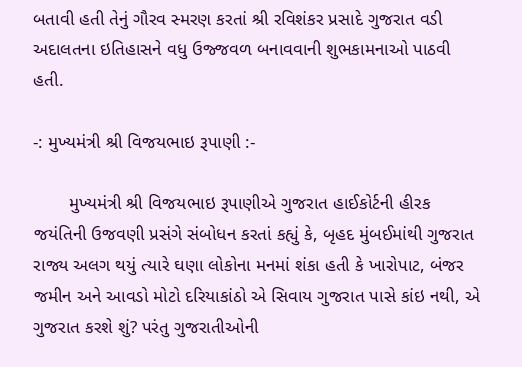બતાવી હતી તેનું ગૌરવ સ્મરણ કરતાં શ્રી રવિશંકર પ્રસાદે ગુજરાત વડી અદાલતના ઇતિહાસને વધુ ઉજ્જવળ બનાવવાની શુભકામનાઓ પાઠવી હતી.

-: મુખ્યમંત્રી શ્રી વિજયભાઇ રૂપાણી :-

       મુખ્યમંત્રી શ્રી વિજયભાઇ રૂપાણીએ ગુજરાત હાઈકોર્ટની હીરક જયંતિની ઉજવણી પ્રસંગે સંબોધન કરતાં કહ્યું કે, બૃહદ મુંબઈમાંથી ગુજરાત રાજ્ય અલગ થયું ત્યારે ઘણા લોકોના મનમાં શંકા હતી કે ખારોપાટ, બંજર જમીન અને આવડો મોટો દરિયાકાંઠો એ સિવાય ગુજરાત પાસે કાંઇ નથી, એ ગુજરાત કરશે શું? પરંતુ ગુજરાતીઓની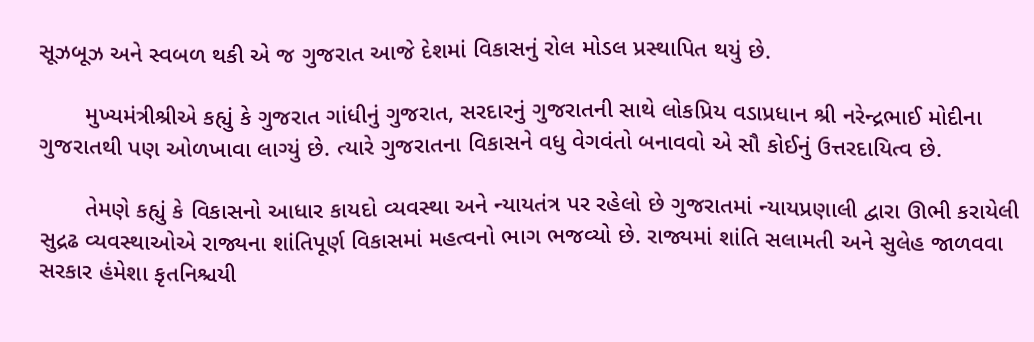સૂઝબૂઝ અને સ્વબળ થકી એ જ ગુજરાત આજે દેશમાં વિકાસનું રોલ મોડલ પ્રસ્થાપિત થયું છે.

       મુખ્યમંત્રીશ્રીએ કહ્યું કે ગુજરાત ગાંધીનું ગુજરાત, સરદારનું ગુજરાતની સાથે લોકપ્રિય વડાપ્રધાન શ્રી નરેન્દ્રભાઈ મોદીના ગુજરાતથી પણ ઓળખાવા લાગ્યું છે. ત્યારે ગુજરાતના વિકાસને વધુ વેગવંતો બનાવવો એ સૌ કોઈનું ઉત્તરદાયિત્વ છે.

       તેમણે કહ્યું કે વિકાસનો આધાર કાયદો વ્યવસ્થા અને ન્યાયતંત્ર પર રહેલો છે ગુજરાતમાં ન્યાયપ્રણાલી દ્વારા ઊભી કરાયેલી સુદ્રઢ વ્યવસ્થાઓએ રાજ્યના શાંતિપૂર્ણ વિકાસમાં મહત્વનો ભાગ ભજવ્યો છે. રાજ્યમાં શાંતિ સલામતી અને સુલેહ જાળવવા સરકાર હંમેશા કૃતનિશ્ચયી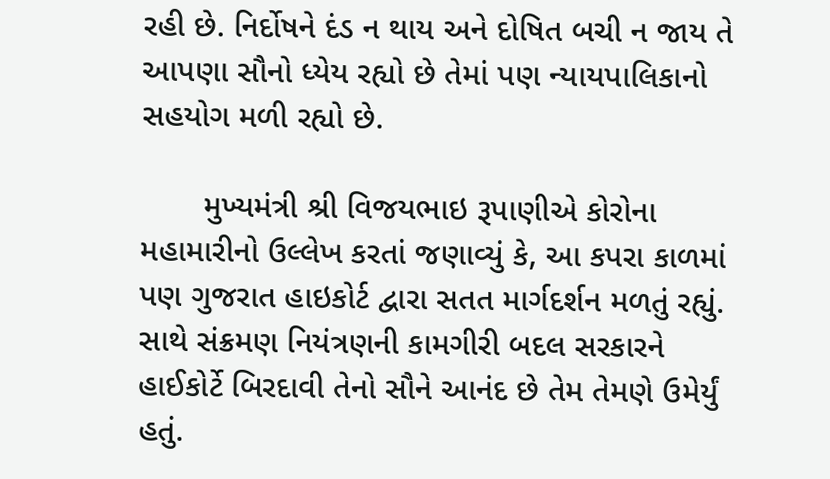રહી છે. નિર્દોષને દંડ ન થાય અને દોષિત બચી ન જાય તે આપણા સૌનો ધ્યેય રહ્યો છે તેમાં પણ ન્યાયપાલિકાનો સહયોગ મળી રહ્યો છે.

       મુખ્યમંત્રી શ્રી વિજયભાઇ રૂપાણીએ કોરોના મહામારીનો ઉલ્લેખ કરતાં જણાવ્યું કે, આ કપરા કાળમાં પણ ગુજરાત હાઇકોર્ટ દ્વારા સતત માર્ગદર્શન મળતું રહ્યું. સાથે સંક્રમણ નિયંત્રણની કામગીરી બદલ સરકારને હાઈકોર્ટે બિરદાવી તેનો સૌને આનંદ છે તેમ તેમણે ઉમેર્યું હતું.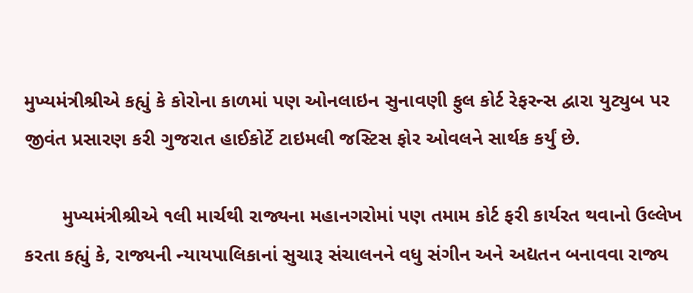મુખ્યમંત્રીશ્રીએ કહ્યું કે કોરોના કાળમાં પણ ઓનલાઇન સુનાવણી ફુલ કોર્ટ રેફરન્સ દ્વારા યુટ્યુબ પર જીવંત પ્રસારણ કરી ગુજરાત હાઈકોર્ટે ટાઇમલી જસ્ટિસ ફોર ઓવલને સાર્થક કર્યું છે.

       મુખ્યમંત્રીશ્રીએ ૧લી માર્ચથી રાજ્યના મહાનગરોમાં પણ તમામ કોર્ટ ફરી કાર્યરત થવાનો ઉલ્લેખ કરતા કહ્યું કે, રાજ્યની ન્યાયપાલિકાનાં સુચારૂ સંચાલનને વધુ સંગીન અને અદ્યતન બનાવવા રાજ્ય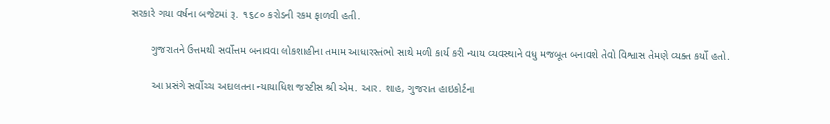સરકારે ગયા વર્ષના બજેટમાં રૂ. ૧૬૮૦ કરોડની રકમ ફાળવી હતી.

       ગુજરાતને ઉત્તમથી સર્વોત્તમ બનાવવા લોકશાહીના તમામ આધારસ્તંભો સાથે મળી કાર્ય કરી ન્યાય વ્યવસ્થાને વધુ મજબૂત બનાવશે તેવો વિશ્વાસ તેમણે વ્યક્ત કર્યો હતો.

       આ પ્રસંગે સર્વોચ્ચ અદાલતના ન્યાયાધિશ જસ્ટીસ શ્રી એમ. આર. શાહ, ગુજરાત હાઇકોર્ટના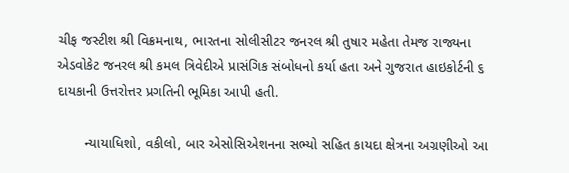ચીફ જસ્ટીશ શ્રી વિક્રમનાથ, ભારતના સોલીસીટર જનરલ શ્રી તુષાર મહેતા તેમજ રાજ્યના એડવોકેટ જનરલ શ્રી કમલ ત્રિવેદીએ પ્રાસંગિક સંબોધનો કર્યા હતા અને ગુજરાત હાઇકોર્ટની ૬ દાયકાની ઉત્તરોત્તર પ્રગતિની ભૂમિકા આપી હતી.

       ન્યાયાધિશો, વકીલો, બાર એસોસિએશનના સભ્યો સહિત કાયદા ક્ષેત્રના અગ્રણીઓ આ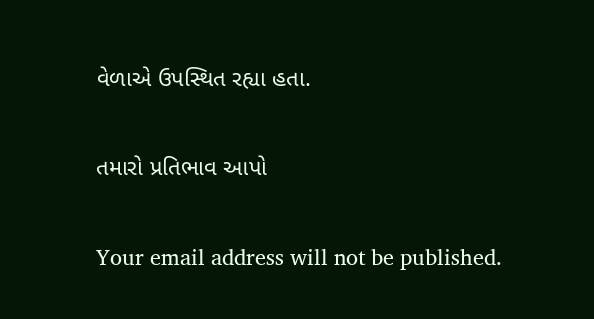વેળાએ ઉપસ્થિત રહ્યા હતા.

તમારો પ્રતિભાવ આપો

Your email address will not be published.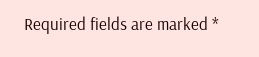Required fields are marked *